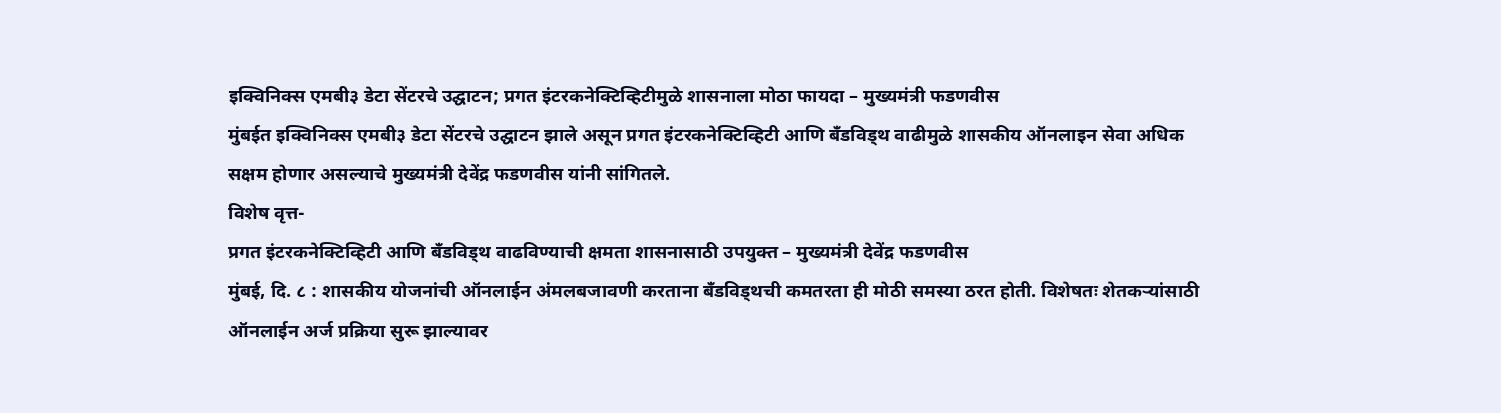इक्विनिक्स एमबी३ डेटा सेंटरचे उद्घाटन; प्रगत इंटरकनेक्टिव्हिटीमुळे शासनाला मोठा फायदा – मुख्यमंत्री फडणवीस
मुंबईत इक्विनिक्स एमबी३ डेटा सेंटरचे उद्घाटन झाले असून प्रगत इंटरकनेक्टिव्हिटी आणि बँडविड्थ वाढीमुळे शासकीय ऑनलाइन सेवा अधिक सक्षम होणार असल्याचे मुख्यमंत्री देवेंद्र फडणवीस यांनी सांगितले.
विशेष वृत्त-
प्रगत इंटरकनेक्टिव्हिटी आणि बँडविड्थ वाढविण्याची क्षमता शासनासाठी उपयुक्त – मुख्यमंत्री देवेंद्र फडणवीस
मुंबई, दि. ८ : शासकीय योजनांची ऑनलाईन अंमलबजावणी करताना बँडविड्थची कमतरता ही मोठी समस्या ठरत होती. विशेषतः शेतकऱ्यांसाठी ऑनलाईन अर्ज प्रक्रिया सुरू झाल्यावर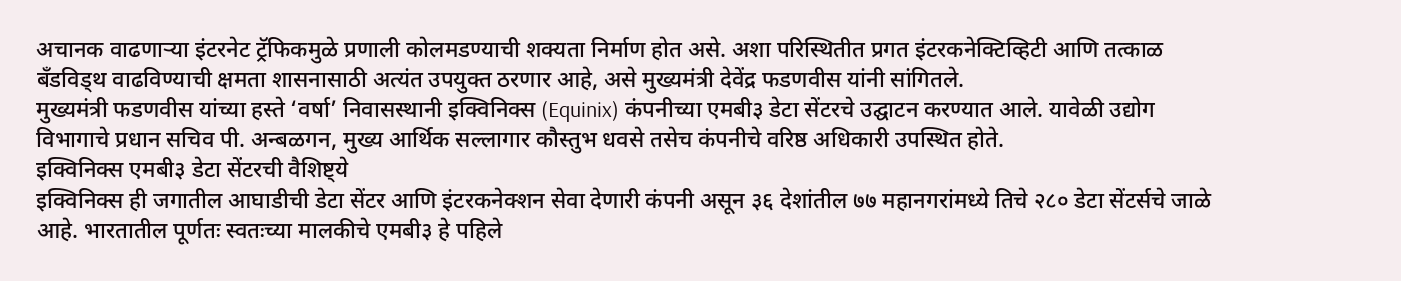अचानक वाढणाऱ्या इंटरनेट ट्रॅफिकमुळे प्रणाली कोलमडण्याची शक्यता निर्माण होत असे. अशा परिस्थितीत प्रगत इंटरकनेक्टिव्हिटी आणि तत्काळ बँडविड्थ वाढविण्याची क्षमता शासनासाठी अत्यंत उपयुक्त ठरणार आहे, असे मुख्यमंत्री देवेंद्र फडणवीस यांनी सांगितले.
मुख्यमंत्री फडणवीस यांच्या हस्ते ‘वर्षा’ निवासस्थानी इक्विनिक्स (Equinix) कंपनीच्या एमबी३ डेटा सेंटरचे उद्घाटन करण्यात आले. यावेळी उद्योग विभागाचे प्रधान सचिव पी. अन्बळगन, मुख्य आर्थिक सल्लागार कौस्तुभ धवसे तसेच कंपनीचे वरिष्ठ अधिकारी उपस्थित होते.
इक्विनिक्स एमबी३ डेटा सेंटरची वैशिष्ट्ये
इक्विनिक्स ही जगातील आघाडीची डेटा सेंटर आणि इंटरकनेक्शन सेवा देणारी कंपनी असून ३६ देशांतील ७७ महानगरांमध्ये तिचे २८० डेटा सेंटर्सचे जाळे आहे. भारतातील पूर्णतः स्वतःच्या मालकीचे एमबी३ हे पहिले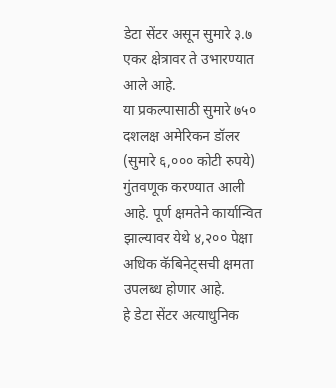डेटा सेंटर असून सुमारे ३.७ एकर क्षेत्रावर ते उभारण्यात आले आहे.
या प्रकल्पासाठी सुमारे ७५० दशलक्ष अमेरिकन डॉलर (सुमारे ६,००० कोटी रुपये) गुंतवणूक करण्यात आली आहे. पूर्ण क्षमतेने कार्यान्वित झाल्यावर येथे ४,२०० पेक्षा अधिक कॅबिनेट्सची क्षमता उपलब्ध होणार आहे.
हे डेटा सेंटर अत्याधुनिक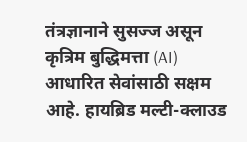तंत्रज्ञानाने सुसज्ज असून कृत्रिम बुद्धिमत्ता (AI) आधारित सेवांसाठी सक्षम आहे. हायब्रिड मल्टी-क्लाउड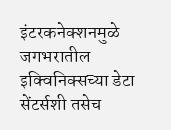इंटरकनेक्शनमुळे जगभरातील इक्विनिक्सच्या डेटा सेंटर्सशी तसेच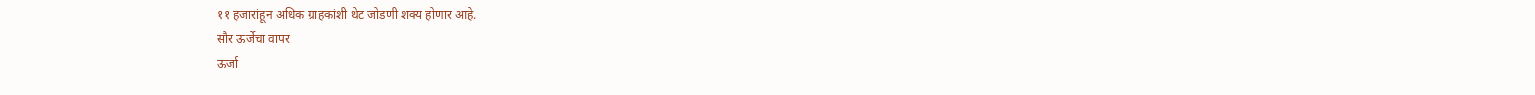११ हजारांहून अधिक ग्राहकांशी थेट जोडणी शक्य होणार आहे.
सौर ऊर्जेचा वापर
ऊर्जा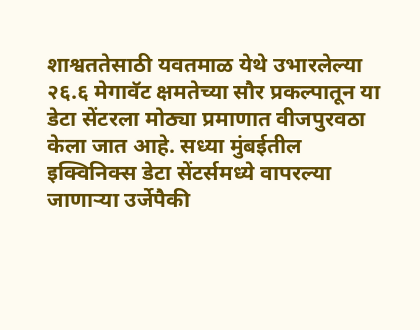शाश्वततेसाठी यवतमाळ येथे उभारलेल्या २६.६ मेगावॅट क्षमतेच्या सौर प्रकल्पातून या डेटा सेंटरला मोठ्या प्रमाणात वीजपुरवठा केला जात आहे. सध्या मुंबईतील इक्विनिक्स डेटा सेंटर्समध्ये वापरल्या जाणाऱ्या उर्जेपैकी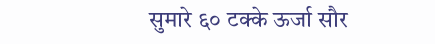सुमारे ६० टक्के ऊर्जा सौर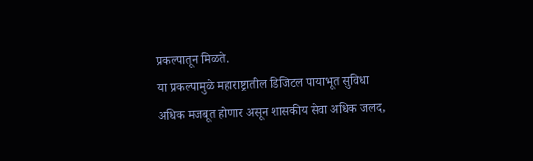प्रकल्पातून मिळते.
या प्रकल्पामुळे महाराष्ट्रातील डिजिटल पायाभूत सुविधा अधिक मजबूत होणार असून शासकीय सेवा अधिक जलद,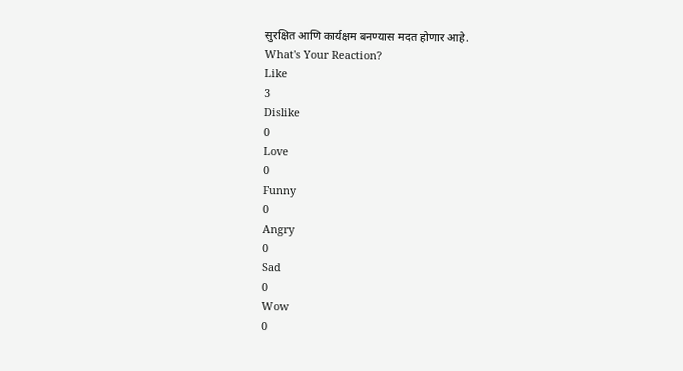सुरक्षित आणि कार्यक्षम बनण्यास मदत होणार आहे.
What's Your Reaction?
Like
3
Dislike
0
Love
0
Funny
0
Angry
0
Sad
0
Wow
0